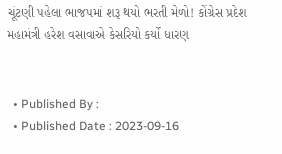ચૂંટણી પહેલા ભાજપમાં શરૂ થયો ભરતી મેળો! કોંગ્રેસ પ્રદેશ મહામંત્રી હરેશ વસાવાએ કેસરિયો કર્યો ધારણ


  • Published By :
  • Published Date : 2023-09-16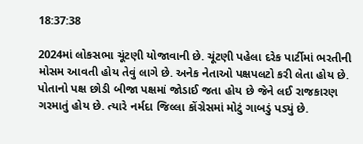18:37:38

2024માં લોકસભા ચૂંટણી યોજાવાની છે. ચૂંટણી પહેલા દરેક પાર્ટીમાં ભરતીની મોસમ આવતી હોય તેવું લાગે છે. અનેક નેતાઓ પક્ષપલટો કરી લેતા હોય છે. પોતાનો પક્ષ છોડી બીજા પક્ષમાં જોડાઈ જતા હોય છે જેને લઈ રાજકારણ ગરમાતું હોય છે. ત્યારે નર્મદા જિલ્લા કોંગ્રેસમાં મોટું ગાબડું પડ્યું છે.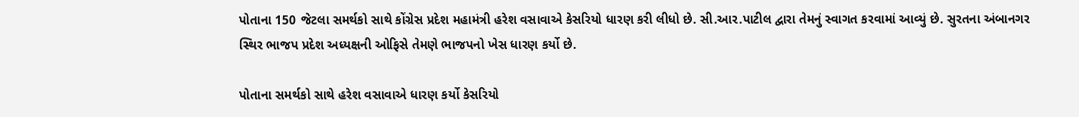પોતાના 150 જેટલા સમર્થકો સાથે કોંગ્રેસ પ્રદેશ મહામંત્રી હરેશ વસાવાએ કેસરિયો ધારણ કરી લીધો છે. સી.આર.પાટીલ દ્વારા તેમનું સ્વાગત કરવામાં આવ્યું છે. સુરતના અંબાનગર સ્થિર ભાજપ પ્રદેશ અધ્યક્ષની ઓફિસે તેમણે ભાજપનો ખેસ ધારણ કર્યો છે.

પોતાના સમર્થકો સાથે હરેશ વસાવાએ ધારણ કર્યો કેસરિયો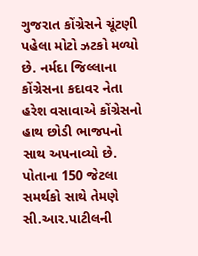ગુજરાત કોંગ્રેસને ચૂંટણી પહેલા મોટો ઝટકો મળ્યો છે. નર્મદા જિલ્લાના કોંગ્રેસના કદાવર નેતા હરેશ વસાવાએ કોંગ્રેસનો હાથ છોડી ભાજપનો સાથ અપનાવ્યો છે. પોતાના 150 જેટલા સમર્થકો સાથે તેમણે સી.આર.પાટીલની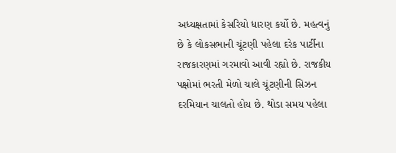અધ્યક્ષતામાં કેસરિયો ધારણ કર્યો છે. મહત્વનું છે કે લોકસભાની ચૂંટણી પહેલા દરેક પાર્ટીના રાજકારણમાં ગરમાવો આવી રહ્યો છે. રાજકીય પક્ષોમાં ભરતી મેળો ચાલે ચૂંટણીની સિઝન દરમિયાન ચાલતો હોય છે. થોડા સમય પહેલા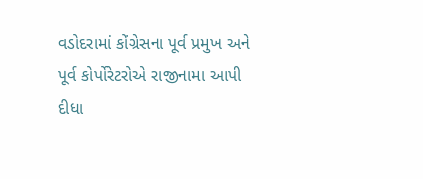વડોદરામાં કોંગ્રેસના પૂર્વ પ્રમુખ અને પૂર્વ કોર્પોરેટરોએ રાજીનામા આપી દીધા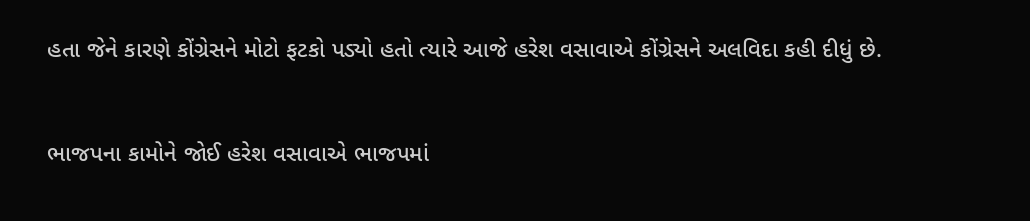હતા જેને કારણે કોંગ્રેસને મોટો ફટકો પડ્યો હતો ત્યારે આજે હરેશ વસાવાએ કોંગ્રેસને અલવિદા કહી દીધું છે.


ભાજપના કામોને જોઈ હરેશ વસાવાએ ભાજપમાં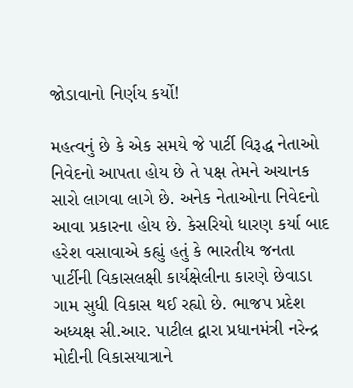જોડાવાનો નિર્ણય કર્યો!

મહત્વનું છે કે એક સમયે જે પાર્ટી વિરૂદ્ધ નેતાઓ નિવેદનો આપતા હોય છે તે પક્ષ તેમને અચાનક સારો લાગવા લાગે છે. અનેક નેતાઓના નિવેદનો આવા પ્રકારના હોય છે. કેસરિયો ધારણ કર્યા બાદ હરેશ વસાવાએ કહ્યું હતું કે ભારતીય જનતા પાર્ટીની વિકાસલક્ષી કાર્યક્ષેલીના કારણે છેવાડા ગામ સુધી વિકાસ થઈ રહ્યો છે. ભાજપ પ્રદેશ અધ્યક્ષ સી.આર. પાટીલ દ્વારા પ્રધાનમંત્રી નરેન્દ્ર મોદીની વિકાસયાત્રાને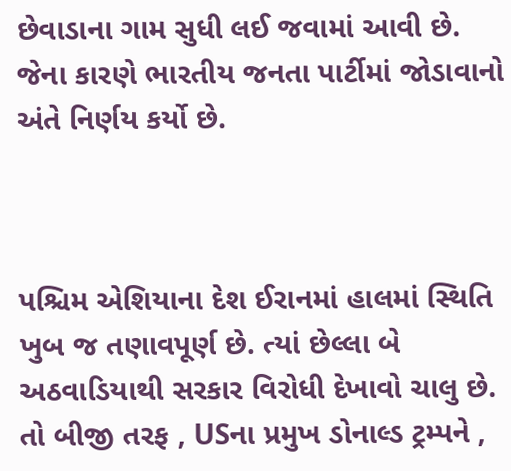છેવાડાના ગામ સુધી લઈ જવામાં આવી છે. જેના કારણે ભારતીય જનતા પાર્ટીમાં જોડાવાનો અંતે નિર્ણય કર્યો છે.



પશ્ચિમ એશિયાના દેશ ઈરાનમાં હાલમાં સ્થિતિ ખુબ જ તણાવપૂર્ણ છે. ત્યાં છેલ્લા બે અઠવાડિયાથી સરકાર વિરોધી દેખાવો ચાલુ છે. તો બીજી તરફ , USના પ્રમુખ ડોનાલ્ડ ટ્રમ્પને ,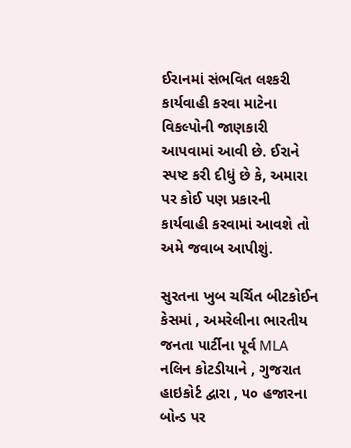ઈરાનમાં સંભવિત લશ્કરી કાર્યવાહી કરવા માટેના વિકલ્પોની જાણકારી આપવામાં આવી છે. ઈરાને સ્પષ્ટ કરી દીધું છે કે, અમારા પર કોઈ પણ પ્રકારની કાર્યવાહી કરવામાં આવશે તો અમે જવાબ આપીશું.

સુરતના ખુબ ચર્ચિત બીટકોઈન કેસમાં , અમરેલીના ભારતીય જનતા પાર્ટીના પૂર્વ MLA નલિન કોટડીયાને , ગુજરાત હાઇકોર્ટ દ્વારા , ૫૦ હજારના બોન્ડ પર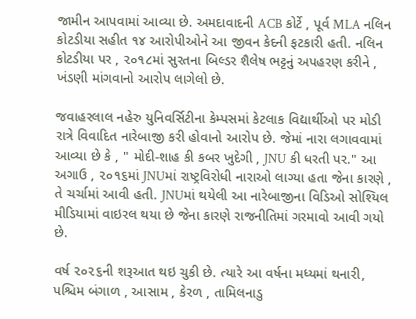જામીન આપવામાં આવ્યા છે. અમદાવાદની ACB કોર્ટે , પૂર્વ MLA નલિન કોટડીયા સહીત ૧૪ આરોપીઓને આ જીવન કેદની ફટકારી હતી. નલિન કોટડીયા પર , ૨૦૧૮માં સુરતના બિલ્ડર શૈલેષ ભટ્ટનું અપહરણ કરીને , ખંડણી માંગવાનો આરોપ લાગેલો છે.

જવાહરલાલ નહેરુ યુનિવર્સિટીના કેમ્પસમાં કેટલાક વિદ્યાર્થીઓ પર મોડી રાત્રે વિવાદિત નારેબાજી કરી હોવાનો આરોપ છે. જેમાં નારા લગાવવામાં આવ્યા છે કે , " મોદી-શાહ કી કબર ખુદેગી , JNU કી ધરતી પર." આ અગાઉ , ૨૦૧૬માં JNUમાં રાષ્ટ્રવિરોધી નારાઓ લાગ્યા હતા જેના કારણે , તે ચર્ચામાં આવી હતી. JNUમાં થયેલી આ નારેબાજીના વિડિઓ સોશ્યિલ મીડિયામાં વાઇરલ થયા છે જેના કારણે રાજનીતિમાં ગરમાવો આવી ગયો છે.

વર્ષ ૨૦૨૬ની શરૂઆત થઇ ચુકી છે. ત્યારે આ વર્ષના મધ્યમાં થનારી, પશ્ચિમ બંગાળ , આસામ , કેરળ , તામિલનાડુ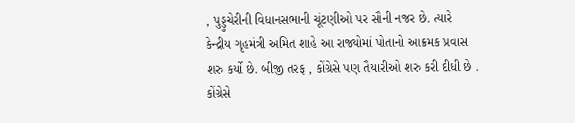, પુડ્ડુચેરીની વિધાનસભાની ચૂંટણીઓ પર સૌની નજર છે. ત્યારે કેન્દ્રીય ગૃહમંત્રી અમિત શાહે આ રાજ્યોમાં પોતાનો આક્રમક પ્રવાસ શરુ કર્યો છે. બીજી તરફ , કોંગ્રેસે પણ તૈયારીઓ શરુ કરી દીધી છે . કોંગ્રેસે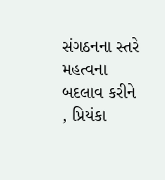સંગઠનના સ્તરે મહત્વના બદલાવ કરીને , પ્રિયંકા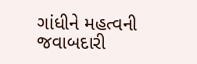ગાંધીને મહત્વની જવાબદારી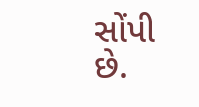સોંપી છે.